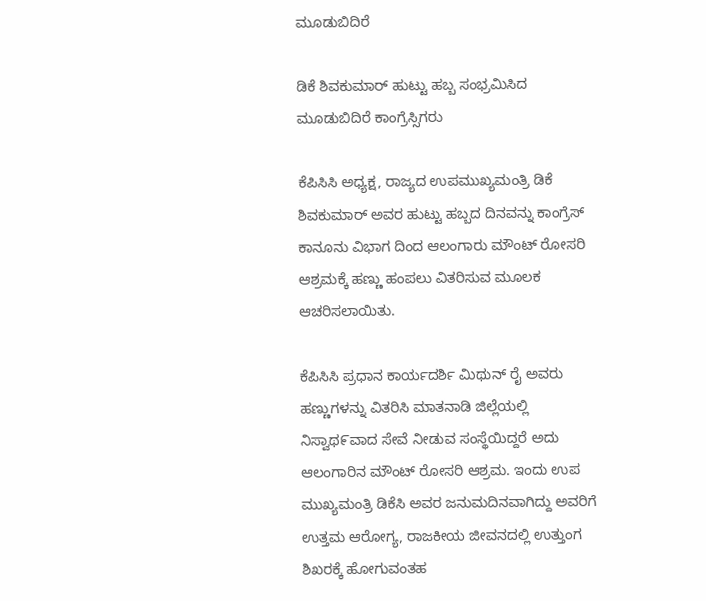ಮೂಡುಬಿದಿರೆ

ಡಿಕೆ ಶಿವಕುಮಾರ್ ಹುಟ್ಟು ಹಬ್ಬ ಸಂಭ್ರಮಿಸಿದ ಮೂಡುಬಿದಿರೆ ಕಾಂಗ್ರೆಸ್ಸಿಗರು

ಕೆಪಿಸಿಸಿ ಅಧ್ಯಕ್ಷ, ರಾಜ್ಯದ ಉಪಮುಖ್ಯಮಂತ್ರಿ ಡಿಕೆ ಶಿವಕುಮಾರ್ ಅವರ ಹುಟ್ಟು ಹಬ್ಬದ ದಿನವನ್ನು ಕಾಂಗ್ರೆಸ್ ಕಾನೂನು ವಿಭಾಗ ದಿಂದ ಆಲಂಗಾರು ಮೌಂಟ್ ರೋಸರಿ ಆಶ್ರಮಕ್ಕೆ ಹಣ್ಣು ಹಂಪಲು ವಿತರಿಸುವ ಮೂಲಕ ಆಚರಿಸಲಾಯಿತು.

ಕೆಪಿಸಿಸಿ ಪ್ರಧಾನ ಕಾರ್ಯದರ್ಶಿ ಮಿಥುನ್ ರೈ ಅವರು ಹಣ್ಣುಗಳನ್ನು ವಿತರಿಸಿ ಮಾತನಾಡಿ ಜಿಲ್ಲೆಯಲ್ಲಿ ನಿಸ್ವಾಥ೯ವಾದ ಸೇವೆ ನೀಡುವ ಸಂಸ್ಥೆಯಿದ್ದರೆ ಅದು ಆಲಂಗಾರಿನ ಮೌಂಟ್ ರೋಸರಿ ಆಶ್ರಮ. ಇಂದು ಉಪ ಮುಖ್ಯಮಂತ್ರಿ ಡಿಕೆಸಿ ಅವರ ಜನುಮದಿನವಾಗಿದ್ದು ಅವರಿಗೆ ಉತ್ತಮ ಆರೋಗ್ಯ, ರಾಜಕೀಯ ಜೀವನದಲ್ಲಿ ಉತ್ತುಂಗ ಶಿಖರಕ್ಕೆ ಹೋಗುವಂತಹ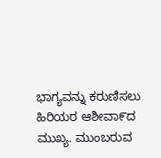ಭಾಗ್ಯವನ್ನು ಕರುಣಿಸಲು ಹಿರಿಯರ ಆಶೀವಾ೯ದ ಮುಖ್ಯ. ಮುಂಬರುವ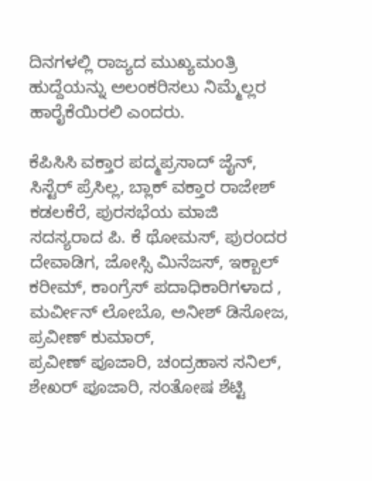ದಿನಗಳಲ್ಲಿ ರಾಜ್ಯದ ಮುಖ್ಯಮಂತ್ರಿ ಹುದ್ದೆಯನ್ನು ಅಲಂಕರಿಸಲು ನಿಮ್ಮೆಲ್ಲರ ಹಾರೈಕೆಯಿರಲಿ ಎಂದರು.

ಕೆಪಿಸಿಸಿ ವಕ್ತಾರ ಪದ್ಮಪ್ರಸಾದ್ ಜೈನ್, ಸಿಸ್ಟೆರ್ ಪ್ರೆಸಿಲ್ಲ, ಬ್ಲಾಕ್ ವಕ್ತಾರ ರಾಜೇಶ್ ಕಡಲಕೆರೆ, ಪುರಸಭೆಯ ಮಾಜಿ ಸದಸ್ಯರಾದ ಪಿ. ಕೆ ಥೋಮಸ್, ಪುರಂದರ ದೇವಾಡಿಗ, ಜೋಸ್ಸಿ ಮಿನೆಜಸ್, ಇಕ್ಬಾಲ್ ಕರೀಮ್, ಕಾಂಗ್ರೆಸ್ ಪದಾಧಿಕಾರಿಗಳಾದ , ಮರ್ವೀನ್ ಲೋಬೊ, ಅನೀಶ್ ಡಿಸೋಜ, ಪ್ರವೀಣ್ ಕುಮಾರ್,
ಪ್ರವೀಣ್ ಪೂಜಾರಿ, ಚಂದ್ರಹಾಸ ಸನಿಲ್, ಶೇಖರ್ ಪೂಜಾರಿ, ಸಂತೋಷ ಶೆಟ್ಟಿ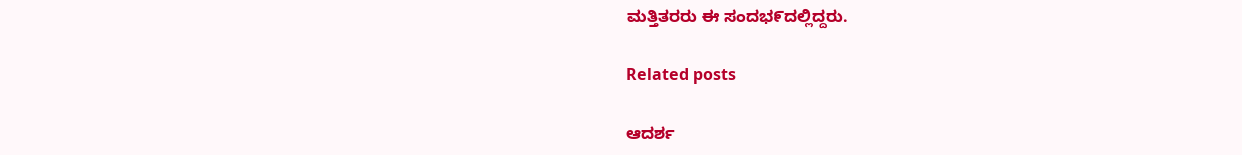ಮತ್ತಿತರರು ಈ ಸಂದಭ೯ದಲ್ಲಿದ್ದರು.

Related posts

ಆದರ್ಶ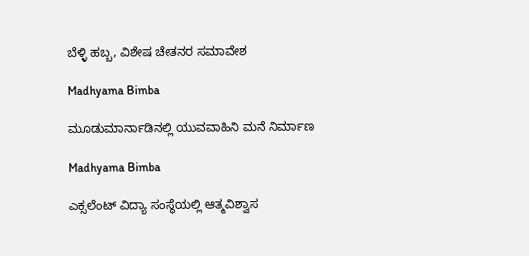ಬೆಳ್ಳಿ ಹಬ್ಬ, ವಿಶೇಷ ಚೇತನರ ಸಮಾವೇಶ

Madhyama Bimba

ಮೂಡುಮಾರ್ನಾಡಿನಲ್ಲಿ ಯುವವಾಹಿನಿ ಮನೆ ನಿರ್ಮಾಣ

Madhyama Bimba

ಎಕ್ಸಲೆಂಟ್ ವಿದ್ಯಾ ಸಂಸ್ಥೆಯಲ್ಲಿ ಆತ್ಮವಿಶ್ವಾಸ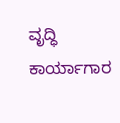ವೃದ್ಧಿ ಕಾರ್ಯಾಗಾರ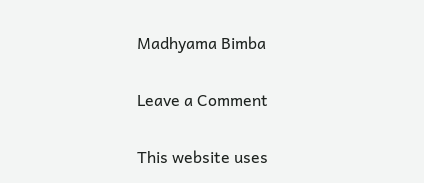Madhyama Bimba

Leave a Comment

This website uses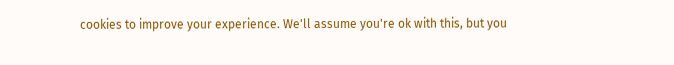cookies to improve your experience. We'll assume you're ok with this, but you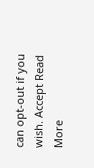can opt-out if you wish. Accept Read More